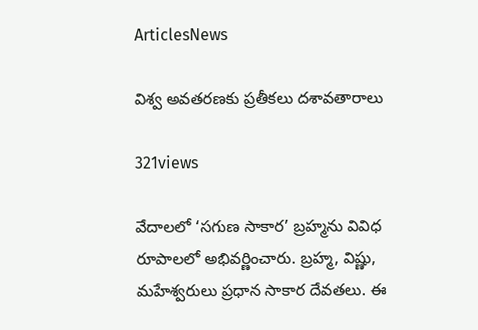ArticlesNews

విశ్వ అవతరణకు ప్రతీకలు దశావతారాలు

321views

వేదాలలో ‘సగుణ సాకార’ బ్రహ్మను వివిధ రూపాలలో అభివర్ణించారు. బ్రహ్మ, విష్ణు, మహేశ్వరులు ప్రధాన సాకార దేవతలు. ఈ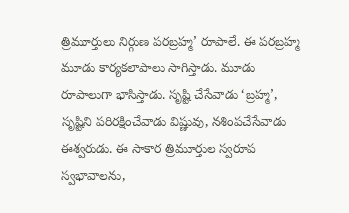త్రిమూర్తులు నిర్గుణ పరబ్రహ్మ’ రూపాలే. ఈ పరబ్రహ్మ మూడు కార్యకలాపాలు సాగిస్తాడు. మూడు రూపాలుగా భాసిస్తాడు. సృష్టి చేసేవాడు ‘బ్రహ్మ’, సృష్టిని పరిరక్షించేవాడు విష్ణువు, నశింపచేసేవాడు ఈశ్వరుడు. ఈ సాకార త్రిమూర్తుల స్వరూప స్వభావాలను,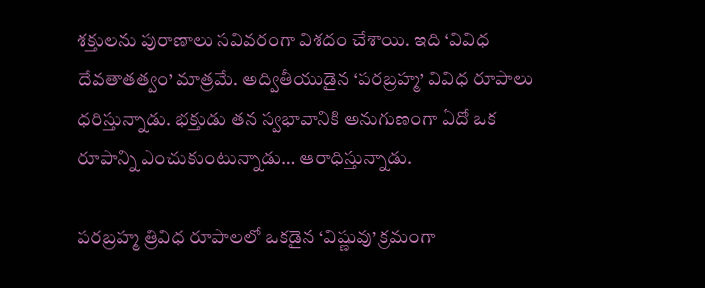శక్తులను పురాణాలు సవివరంగా విశదం చేశాయి. ఇది ‘వివిధ దేవతాతత్వం’ మాత్రమే. అద్వితీయుడైన ‘పరబ్రహ్మ’ వివిధ రూపాలు ధరిస్తున్నాడు. భక్తుడు తన స్వభావానికి అనుగుణంగా ఏదో ఒక రూపాన్ని ఎంచుకుంటున్నాడు… ఆరాధిస్తున్నాడు.

పరబ్రహ్మ త్రివిధ రూపాలలో ఒకడైన ‘విష్ణువు’ క్రమంగా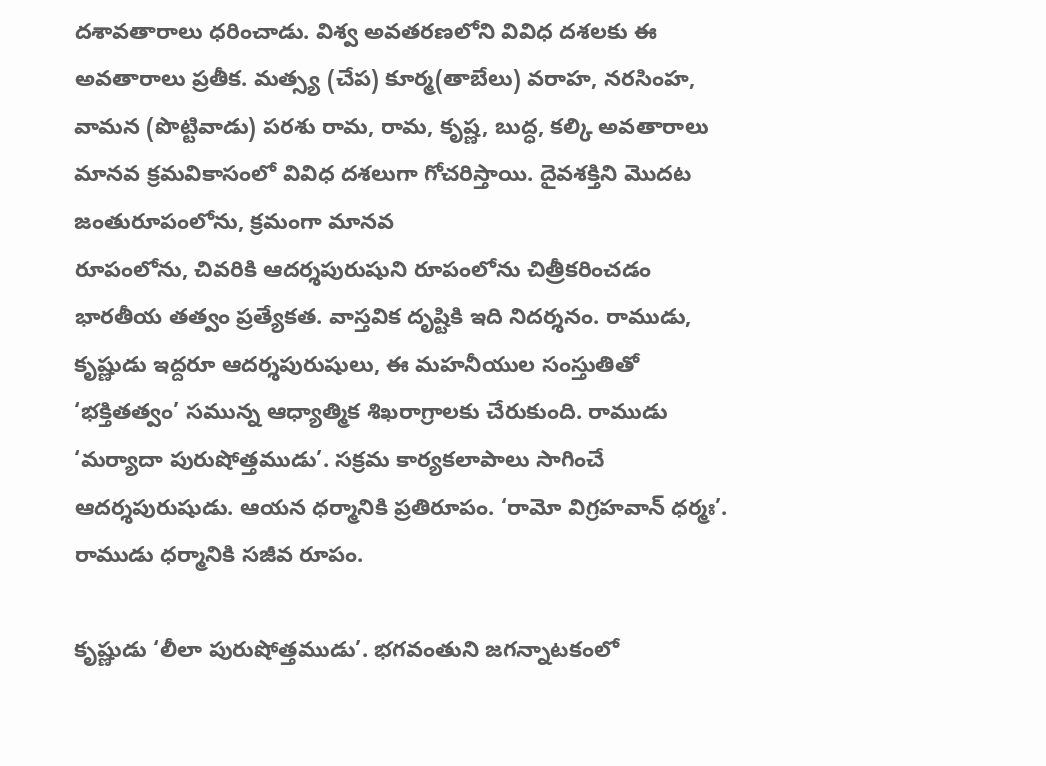దశావతారాలు ధరించాడు. విశ్వ అవతరణలోని వివిధ దశలకు ఈ అవతారాలు ప్రతీక. మత్స్య (చేప) కూర్మ(తాబేలు) వరాహ, నరసింహ, వామన (పొట్టివాడు) పరశు రామ, రామ, కృష్ణ, బుద్ధ, కల్కి అవతారాలు మానవ క్రమవికాసంలో వివిధ దశలుగా గోచరిస్తాయి. దైవశక్తిని మొదట జంతురూపంలోను, క్రమంగా మానవ
రూపంలోను, చివరికి ఆదర్శపురుషుని రూపంలోను చిత్రీకరించడం భారతీయ తత్వం ప్రత్యేకత. వాస్తవిక దృష్టికి ఇది నిదర్శనం. రాముడు, కృష్ణుడు ఇద్దరూ ఆదర్శపురుషులు, ఈ మహనీయుల సంస్తుతితో ‘భక్తితత్వం’ సమున్న ఆధ్యాత్మిక శిఖరాగ్రాలకు చేరుకుంది. రాముడు ‘మర్యాదా పురుషోత్తముడు’. సక్రమ కార్యకలాపాలు సాగించే ఆదర్శపురుషుడు. ఆయన ధర్మానికి ప్రతిరూపం. ‘రామో విగ్రహవాన్ ధర్మః’. రాముడు ధర్మానికి సజీవ రూపం.

కృష్ణుడు ‘లీలా పురుషోత్తముడు’. భగవంతుని జగన్నాటకంలో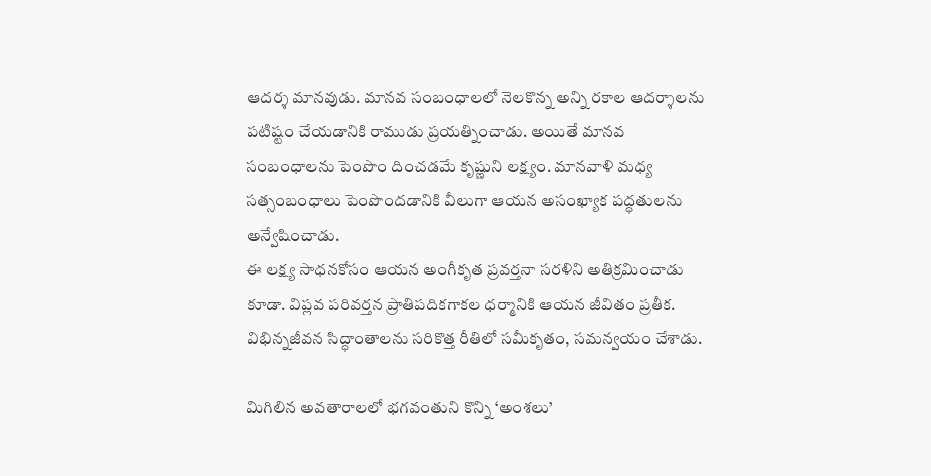ఆదర్శ మానవుడు. మానవ సంబంధాలలో నెలకొన్న అన్ని రకాల ఆదర్శాలను పటిష్టం చేయడానికి రాముడు ప్రయత్నించాడు. అయితే మానవ సంబంధాలను పెంపొం దించడమే కృష్ణుని లక్ష్యం. మానవాళి మధ్య సత్సంబంధాలు పెంపొందడానికి వీలుగా ఆయన అసంఖ్యాక పద్ధతులను అన్వేషించాడు.
ఈ లక్ష్య సాధనకోసం ఆయన అంగీకృత ప్రవర్తనా సరళిని అతిక్రమించాడు కూడా. విప్లవ పరివర్తన ప్రాతిపదికగాకల ధర్మానికి ఆయన జీవితం ప్రతీక. విభిన్నజీవన సిద్ధాంతాలను సరికొత్త రీతిలో సమీకృతం, సమన్వయం చేశాడు.

మిగిలిన అవతారాలలో భగవంతుని కొన్ని ‘అంశలు’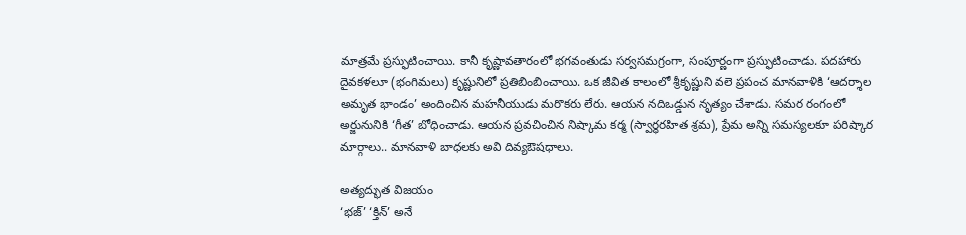మాత్రమే ప్రస్ఫుటించాయి. కానీ కృష్ణావతారంలో భగవంతుడు సర్వసమగ్రంగా, సంపూర్ణంగా ప్రస్ఫుటించాడు. పదహారు దైవకళలూ (భంగిమలు) కృష్ణునిలో ప్రతిబింబించాయి. ఒక జీవిత కాలంలో శ్రీకృష్ణుని వలె ప్రపంచ మానవాళికి ‘ఆదర్శాల అమృత భాండం’ అందించిన మహనీయుడు మరొకరు లేరు. ఆయన నదిఒడ్డున నృత్యం చేశాడు. సమర రంగంలో అర్జునునికి ‘గీత’ బోధించాడు. ఆయన ప్రవచించిన నిష్కామ కర్మ (స్వార్ధరహిత శ్రమ), ప్రేమ అన్ని సమస్యలకూ పరిష్కార మార్గాలు.. మానవాళి బాధలకు అవి దివ్యఔషధాలు.

అత్యద్భుత విజయం
‘భజ్’ ‘క్తిన్’ అనే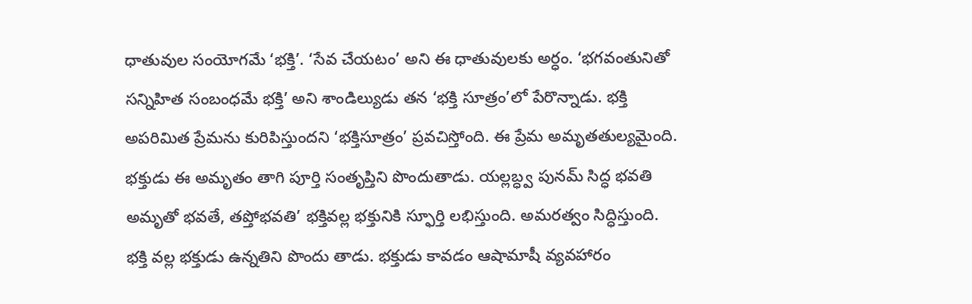ధాతువుల సంయోగమే ‘భక్తి’. ‘సేవ చేయటం’ అని ఈ ధాతువులకు అర్ధం. ‘భగవంతునితో సన్నిహిత సంబంధమే భక్తి’ అని శాండిల్యుడు తన ‘భక్తి సూత్రం’లో పేరొన్నాడు. భక్తి అపరిమిత ప్రేమను కురిపిస్తుందని ‘భక్తిసూత్రం’ ప్రవచిస్తోంది. ఈ ప్రేమ అమృతతుల్యమైంది. భక్తుడు ఈ అమృతం తాగి పూర్తి సంతృప్తిని పొందుతాడు. యల్లబ్ధ్వ పునమ్ సిద్ధ భవతి అమృతో భవతే, తప్తోభవతి’ భక్తివల్ల భక్తునికి స్ఫూర్తి లభిస్తుంది. అమరత్వం సిద్ధిస్తుంది. భక్తి వల్ల భక్తుడు ఉన్నతిని పొందు తాడు. భక్తుడు కావడం ఆషామాషీ వ్యవహారం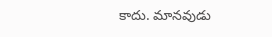కాదు. మానవుడు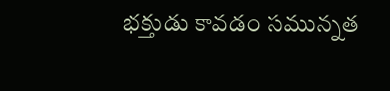భక్తుడు కావడం సమున్నత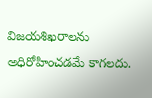విజయశిఖరాలను అధిరోహించడమే కాగలదు.